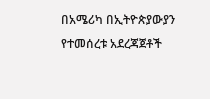በአሜሪካ በኢትዮጵያውያን የተመሰረቱ አደረጃጀቶች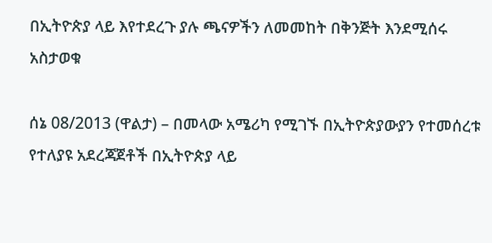በኢትዮጵያ ላይ እየተደረጉ ያሉ ጫናዎችን ለመመከት በቅንጅት እንደሚሰሩ አስታወቁ

ሰኔ 08/2013 (ዋልታ) – በመላው አሜሪካ የሚገኙ በኢትዮጵያውያን የተመሰረቱ የተለያዩ አደረጃጀቶች በኢትዮጵያ ላይ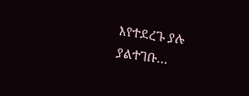እየተደረጉ ያሉ ያልተገቡ…